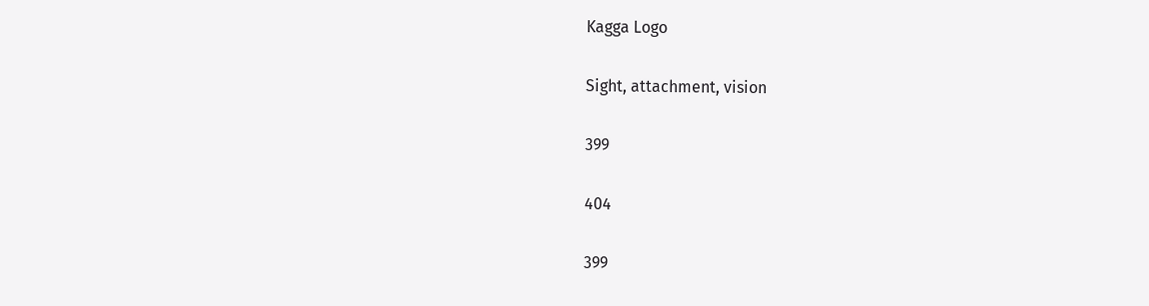Kagga Logo

Sight, attachment, vision

399

404

399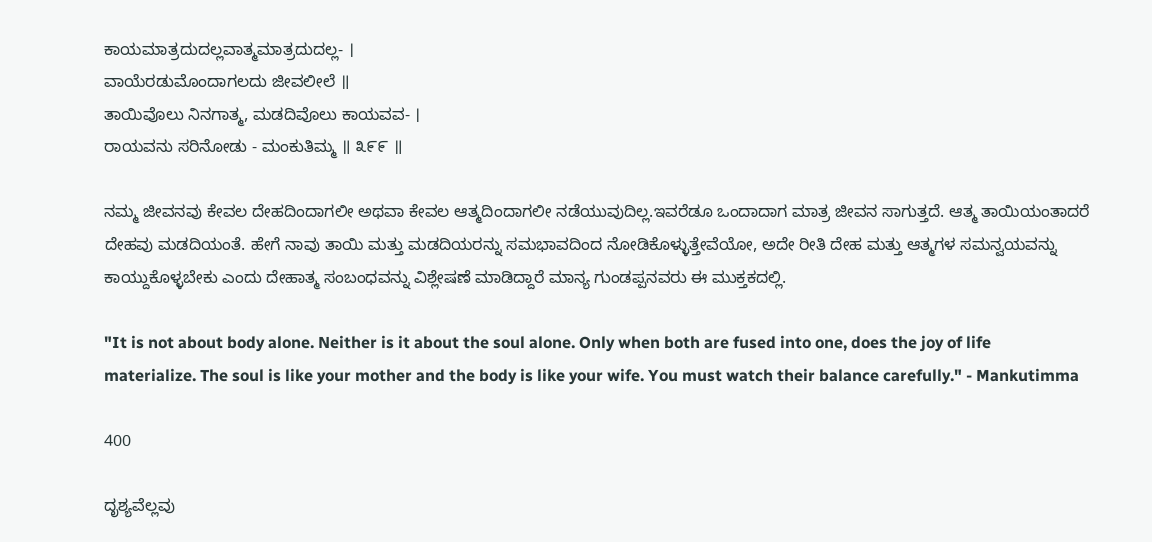ಕಾಯಮಾತ್ರದುದಲ್ಲವಾತ್ಮಮಾತ್ರದುದಲ್ಲ- ।
ವಾಯೆರಡುಮೊಂದಾಗಲದು ಜೀವಲೀಲೆ ॥
ತಾಯಿವೊಲು ನಿನಗಾತ್ಮ, ಮಡದಿವೊಲು ಕಾಯವವ- ।
ರಾಯವನು ಸರಿನೋಡು - ಮಂಕುತಿಮ್ಮ ॥ ೩೯೯ ॥

ನಮ್ಮ ಜೀವನವು ಕೇವಲ ದೇಹದಿಂದಾಗಲೀ ಅಥವಾ ಕೇವಲ ಆತ್ಮದಿಂದಾಗಲೀ ನಡೆಯುವುದಿಲ್ಲ.ಇವರೆಡೂ ಒಂದಾದಾಗ ಮಾತ್ರ ಜೀವನ ಸಾಗುತ್ತದೆ. ಆತ್ಮ ತಾಯಿಯಂತಾದರೆ ದೇಹವು ಮಡದಿಯಂತೆ. ಹೇಗೆ ನಾವು ತಾಯಿ ಮತ್ತು ಮಡದಿಯರನ್ನು ಸಮಭಾವದಿಂದ ನೋಡಿಕೊಳ್ಳುತ್ತೇವೆಯೋ, ಅದೇ ರೀತಿ ದೇಹ ಮತ್ತು ಆತ್ಮಗಳ ಸಮನ್ವಯವನ್ನು ಕಾಯ್ದುಕೊಳ್ಳಬೇಕು ಎಂದು ದೇಹಾತ್ಮ ಸಂಬಂಧವನ್ನು ವಿಶ್ಲೇಷಣೆ ಮಾಡಿದ್ದಾರೆ ಮಾನ್ಯ ಗುಂಡಪ್ಪನವರು ಈ ಮುಕ್ತಕದಲ್ಲಿ.

"It is not about body alone. Neither is it about the soul alone. Only when both are fused into one, does the joy of life materialize. The soul is like your mother and the body is like your wife. You must watch their balance carefully." - Mankutimma

400

ದೃಶ್ಯವೆಲ್ಲವು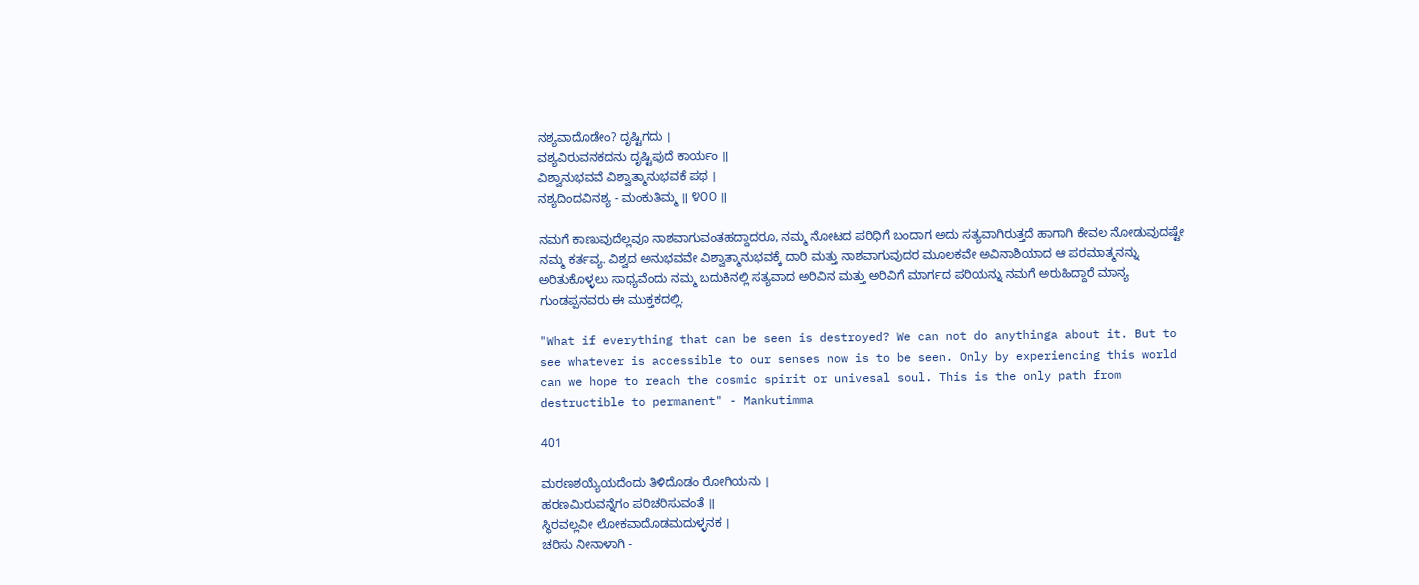ನಶ್ಯವಾದೊಡೇಂ? ದೃಷ್ಟಿಗದು ।
ವಶ್ಯವಿರುವನಕದನು ದೃಷ್ಟಿಪುದೆ ಕಾರ್ಯಂ ॥
ವಿಶ್ವಾನುಭವವೆ ವಿಶ್ವಾತ್ಮಾನುಭವಕೆ ಪಥ ।
ನಶ್ಯದಿಂದವಿನಶ್ಯ - ಮಂಕುತಿಮ್ಮ ॥ ೪೦೦ ॥

ನಮಗೆ ಕಾಣುವುದೆಲ್ಲವೂ ನಾಶವಾಗುವಂತಹದ್ದಾದರೂ, ನಮ್ಮ ನೋಟದ ಪರಿಧಿಗೆ ಬಂದಾಗ ಅದು ಸತ್ಯವಾಗಿರುತ್ತದೆ ಹಾಗಾಗಿ ಕೇವಲ ನೋಡುವುದಷ್ಟೇ ನಮ್ಮ ಕರ್ತವ್ಯ. ವಿಶ್ವದ ಅನುಭವವೇ ವಿಶ್ವಾತ್ಮಾನುಭವಕ್ಕೆ ದಾರಿ ಮತ್ತು ನಾಶವಾಗುವುದರ ಮೂಲಕವೇ ಅವಿನಾಶಿಯಾದ ಆ ಪರಮಾತ್ಮನನ್ನು ಅರಿತುಕೊಳ್ಳಲು ಸಾಧ್ಯವೆಂದು ನಮ್ಮ ಬದುಕಿನಲ್ಲಿ ಸತ್ಯವಾದ ಅರಿವಿನ ಮತ್ತು ಅರಿವಿಗೆ ಮಾರ್ಗದ ಪರಿಯನ್ನು ನಮಗೆ ಅರುಹಿದ್ದಾರೆ ಮಾನ್ಯ ಗುಂಡಪ್ಪನವರು ಈ ಮುಕ್ತಕದಲ್ಲಿ.

"What if everything that can be seen is destroyed? We can not do anythinga about it. But to see whatever is accessible to our senses now is to be seen. Only by experiencing this world can we hope to reach the cosmic spirit or univesal soul. This is the only path from destructible to permanent" - Mankutimma

401

ಮರಣಶಯ್ಯೆಯದೆಂದು ತಿಳಿದೊಡಂ ರೋಗಿಯನು ।
ಹರಣಮಿರುವನ್ನೆಗಂ ಪರಿಚರಿಸುವಂತೆ ॥
ಸ್ಥಿರವಲ್ಲವೀ ಲೋಕವಾದೊಡಮದುಳ್ಳನಕ ।
ಚರಿಸು ನೀನಾಳಾಗಿ -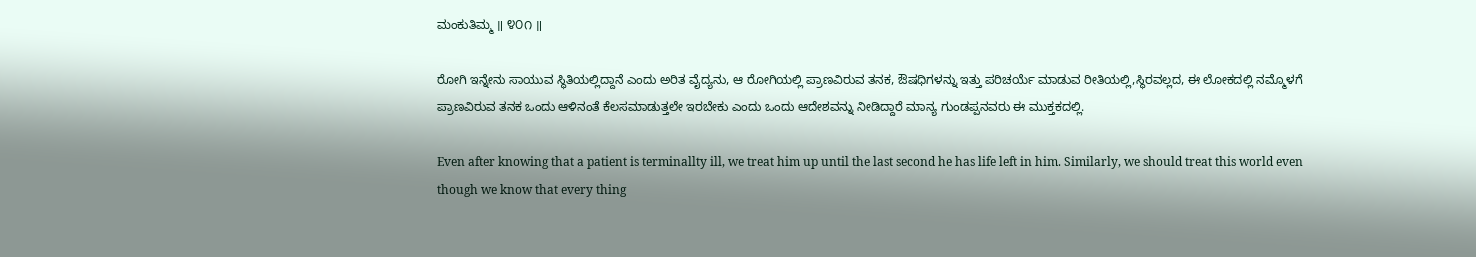ಮಂಕುತಿಮ್ಮ ॥ ೪೦೧ ॥

ರೋಗಿ ಇನ್ನೇನು ಸಾಯುವ ಸ್ಥಿತಿಯಲ್ಲಿದ್ದಾನೆ ಎಂದು ಅರಿತ ವೈದ್ಯನು, ಆ ರೋಗಿಯಲ್ಲಿ ಪ್ರಾಣವಿರುವ ತನಕ, ಔಷಧಿಗಳನ್ನು ಇತ್ತು ಪರಿಚರ್ಯೆ ಮಾಡುವ ರೀತಿಯಲ್ಲಿ,ಸ್ಥಿರವಲ್ಲದ, ಈ ಲೋಕದಲ್ಲಿ ನಮ್ಮೊಳಗೆ ಪ್ರಾಣವಿರುವ ತನಕ ಒಂದು ಆಳಿನಂತೆ ಕೆಲಸಮಾಡುತ್ತಲೇ ಇರಬೇಕು ಎಂದು ಒಂದು ಆದೇಶವನ್ನು ನೀಡಿದ್ದಾರೆ ಮಾನ್ಯ ಗುಂಡಪ್ಪನವರು ಈ ಮುಕ್ತಕದಲ್ಲಿ.

Even after knowing that a patient is terminallty ill, we treat him up until the last second he has life left in him. Similarly, we should treat this world even though we know that every thing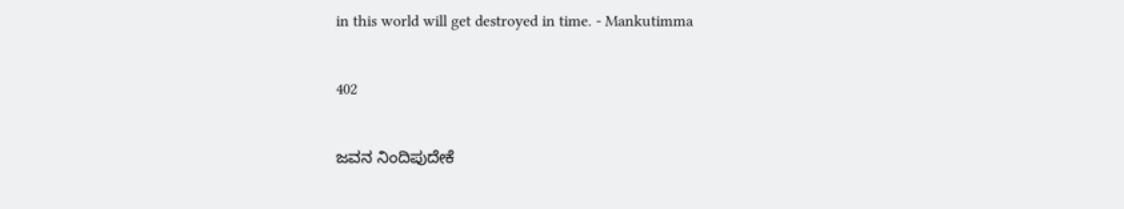in this world will get destroyed in time. - Mankutimma

402

ಜವನ ನಿಂದಿಪುದೇಕೆ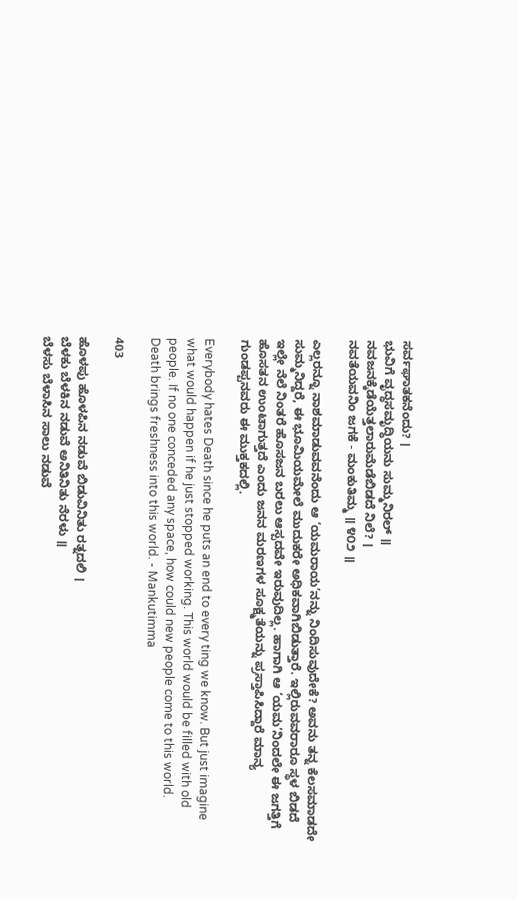ಸರ್ವಘಾತಕನೆಂದು? ।
ಭುವಿಗೆ ವೃದ್ಧಸಮೃದ್ಧಿಯನು ಸುಮ್ಮನಿರಲ್ ॥
ನವಜನಕ್ಕೆಡೆಯೆತ್ತಲಾರುಮೆಡೆಬಿಡದೆ ನಿಲೆ? ।
ನವತೆಯವನಿಂ ಜಗಕೆ - ಮಂಕುತಿಮ್ಮ ॥ ೪೦೨ ॥

ಎಲ್ಲರನ್ನೂ ನಾಶಮಾಡುವವನೆಂದು ಆ ‘ಯಮರಾಯ’ನನ್ನು ನಿಂದಿಸುವುದೇಕೆ? ಅವನು ತನ್ನ ಕೆಲಸಮಾಡದೇ ಸುಮ್ಮನಿದ್ದರೆ, ಈ ಭೂಮಿಯಮೇಲೆ ಮುದುಕರೇ ಅಧಿಕವಾಗಿಬಿಡುತ್ತಾರೆ. ಇಲ್ಲಿರುವವರಾರೂ ಸ್ಥಳ ಬಿಡದೆ ಇಲ್ಲೇ ನೆಲೆ ನಿಂತರೆ ಹೊಸಜನ ಬರಲು ಆಸ್ಪದವೇ ಇರುವುದಿಲ್ಲ. ಹಾಗಾಗಿ ಆ ‘ಯಮ’ನಿಂದಲೇ ಈ ಜಗತ್ತಿಗೆ ಹೊಸತನ ಉಂಟಾಗುತ್ತದೆ ಎಂದು ಜನನ ಮರಣಗಳ ಸೂಕ್ಷ್ಮತೆಯನ್ನು ಪ್ರಸ್ತಾಪಿಸಿದ್ದಾರೆ ಮಾನ್ಯ ಗುಂಡಪ್ಪನವರು ಈ ಮುಕ್ತಕದಲ್ಲಿ.

Everybody hates Death since he puts an end to every ting we know. But just imagine what would happen if he just stopped working. This world would be filled with old people. If no one conceded any space, how could new people come to this world. Death brings freshness into this world. - Mankutimma

403

ಹೊಳಪು ಹೊಳಪಿನ ನಡುವೆ ಬಿಡುವಿನಿತು ರತ್ನದಲಿ ।
ಬೆಳಕು ಬೆಳಕಿನ ನಡುವೆ ಅನಿತಿನಿತು ನೆರಳು ॥
ಬೆಳಸು ಬೆಳಾಸಿನ ಸಾಲು ನಡುವೆ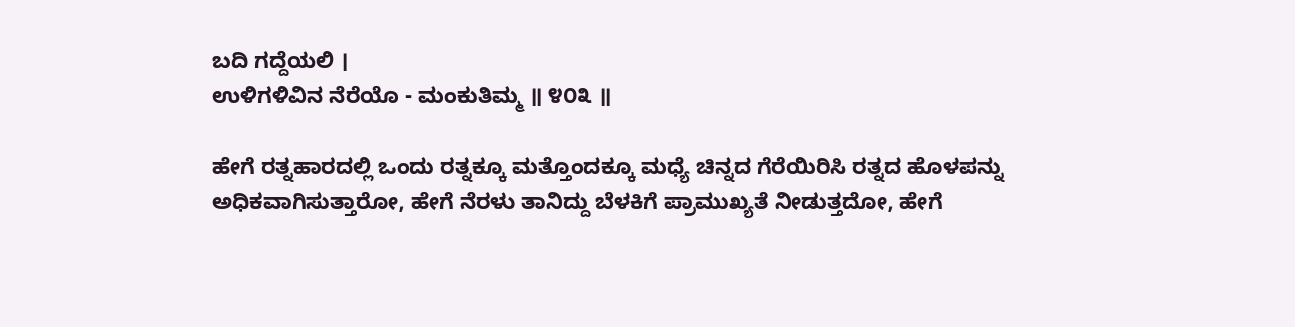ಬದಿ ಗದ್ದೆಯಲಿ ।
ಉಳಿಗಳಿವಿನ ನೆರೆಯೊ - ಮಂಕುತಿಮ್ಮ ॥ ೪೦೩ ॥

ಹೇಗೆ ರತ್ನಹಾರದಲ್ಲಿ ಒಂದು ರತ್ನಕ್ಕೂ ಮತ್ತೊಂದಕ್ಕೂ ಮಧ್ಯೆ ಚಿನ್ನದ ಗೆರೆಯಿರಿಸಿ ರತ್ನದ ಹೊಳಪನ್ನು ಅಧಿಕವಾಗಿಸುತ್ತಾರೋ, ಹೇಗೆ ನೆರಳು ತಾನಿದ್ದು ಬೆಳಕಿಗೆ ಪ್ರಾಮುಖ್ಯತೆ ನೀಡುತ್ತದೋ, ಹೇಗೆ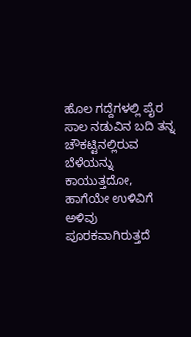ಹೊಲ ಗದ್ದೆಗಳಲ್ಲಿ ಪೈರ ಸಾಲ ನಡುವಿನ ಬದಿ ತನ್ನ ಚೌಕಟ್ಟಿನಲ್ಲಿರುವ ಬೆಳೆಯನ್ನು ಕಾಯುತ್ತದೋ, ಹಾಗೆಯೇ ಉಳಿವಿಗೆ ಅಳಿವು ಪೂರಕವಾಗಿರುತ್ತದೆ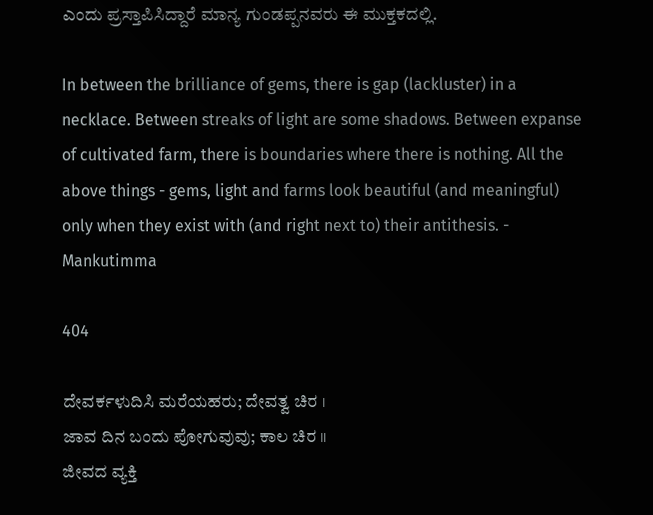ಎಂದು ಪ್ರಸ್ತಾಪಿಸಿದ್ದಾರೆ ಮಾನ್ಯ ಗುಂಡಪ್ಪನವರು ಈ ಮುಕ್ತಕದಲ್ಲಿ.

In between the brilliance of gems, there is gap (lackluster) in a necklace. Between streaks of light are some shadows. Between expanse of cultivated farm, there is boundaries where there is nothing. All the above things - gems, light and farms look beautiful (and meaningful) only when they exist with (and right next to) their antithesis. - Mankutimma

404

ದೇವರ್ಕಳುದಿಸಿ ಮರೆಯಹರು; ದೇವತ್ವ ಚಿರ ।
ಜಾವ ದಿನ ಬಂದು ಪೋಗುವುವು; ಕಾಲ ಚಿರ ॥
ಜೀವದ ವ್ಯಕ್ತಿ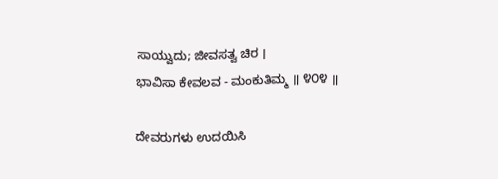ಸಾಯ್ವುದು; ಜೀವಸತ್ವ ಚಿರ ।
ಭಾವಿಸಾ ಕೇವಲವ - ಮಂಕುತಿಮ್ಮ ॥ ೪೦೪ ॥

ದೇವರುಗಳು ಉದಯಿಸಿ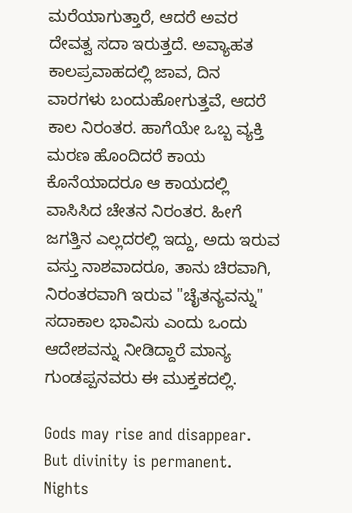ಮರೆಯಾಗುತ್ತಾರೆ, ಆದರೆ ಅವರ ದೇವತ್ವ ಸದಾ ಇರುತ್ತದೆ. ಅವ್ಯಾಹತ ಕಾಲಪ್ರವಾಹದಲ್ಲಿ ಜಾವ, ದಿನ ವಾರಗಳು ಬಂದುಹೋಗುತ್ತವೆ, ಆದರೆ ಕಾಲ ನಿರಂತರ. ಹಾಗೆಯೇ ಒಬ್ಬ ವ್ಯಕ್ತಿ ಮರಣ ಹೊಂದಿದರೆ ಕಾಯ ಕೊನೆಯಾದರೂ ಆ ಕಾಯದಲ್ಲಿ ವಾಸಿಸಿದ ಚೇತನ ನಿರಂತರ. ಹೀಗೆ ಜಗತ್ತಿನ ಎಲ್ಲದರಲ್ಲಿ ಇದ್ದು, ಅದು ಇರುವ ವಸ್ತು ನಾಶವಾದರೂ, ತಾನು ಚಿರವಾಗಿ, ನಿರಂತರವಾಗಿ ಇರುವ "ಚೈತನ್ಯವನ್ನು" ಸದಾಕಾಲ ಭಾವಿಸು ಎಂದು ಒಂದು ಆದೇಶವನ್ನು ನೀಡಿದ್ದಾರೆ ಮಾನ್ಯ ಗುಂಡಪ್ಪನವರು ಈ ಮುಕ್ತಕದಲ್ಲಿ.

Gods may rise and disappear. But divinity is permanent. Nights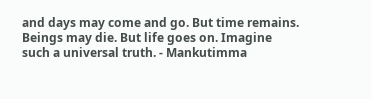and days may come and go. But time remains. Beings may die. But life goes on. Imagine such a universal truth. - Mankutimma